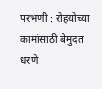परभणी : रोहयोच्या कामांसाठी बेमुदत धरणे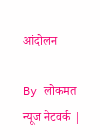आंदोलन

By लोकमत न्यूज नेटवर्क |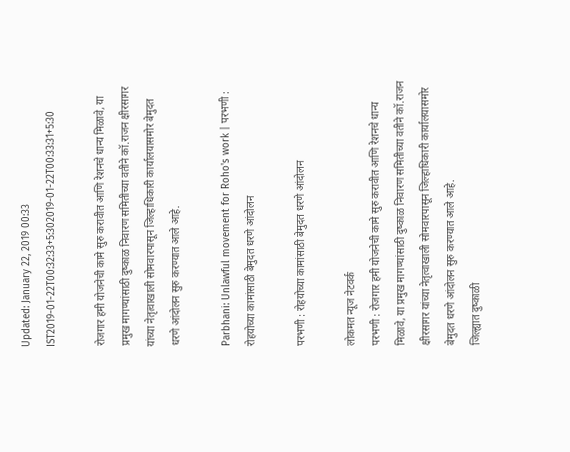Updated: January 22, 2019 00:33 IST2019-01-22T00:32:33+5:302019-01-22T00:33:31+5:30

रोजगार हमी योजनेची कामे सुरु करावीत आणि रेशनचे धान्य मिळावे, या प्रमुख मागण्यांसाठी दुष्काळ निवारण समितीच्या वतीने कॉ.राजन क्षीरसागर यांच्या नेतृत्वाखाली सोमवारपासून जिल्हाधिकारी कार्यालयासमोर बेमुदत धरणे आंदोलन सुरु करण्यात आले आहे.

Parbhani: Unlawful movement for Roho's work | परभणी : रोहयोच्या कामांसाठी बेमुदत धरणे आंदोलन

परभणी : रोहयोच्या कामांसाठी बेमुदत धरणे आंदोलन

लोकमत न्यूज नेटवर्क
परभणी : रोजगार हमी योजनेची कामे सुरु करावीत आणि रेशनचे धान्य मिळावे, या प्रमुख मागण्यांसाठी दुष्काळ निवारण समितीच्या वतीने कॉ.राजन क्षीरसागर यांच्या नेतृत्वाखाली सोमवारपासून जिल्हाधिकारी कार्यालयासमोर बेमुदत धरणे आंदोलन सुरु करण्यात आले आहे.
जिल्ह्यात दुष्काळी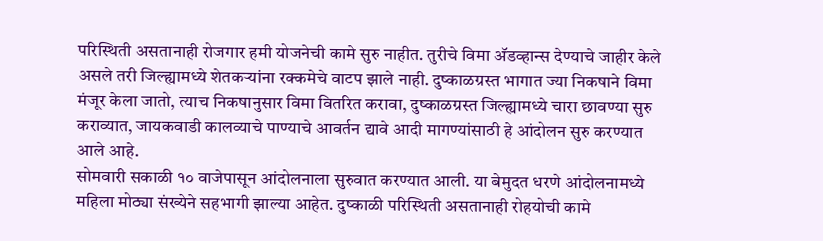परिस्थिती असतानाही रोजगार हमी योजनेची कामे सुरु नाहीत. तुरीचे विमा अ‍ॅडव्हान्स देण्याचे जाहीर केले असले तरी जिल्ह्यामध्ये शेतकऱ्यांना रक्कमेचे वाटप झाले नाही. दुष्काळग्रस्त भागात ज्या निकषाने विमा मंजूर केला जातो, त्याच निकषानुसार विमा वितरित करावा, दुष्काळग्रस्त जिल्ह्यामध्ये चारा छावण्या सुरु कराव्यात, जायकवाडी कालव्याचे पाण्याचे आवर्तन द्यावे आदी मागण्यांसाठी हे आंदोलन सुरु करण्यात आले आहे.
सोमवारी सकाळी १० वाजेपासून आंदोलनाला सुरुवात करण्यात आली. या बेमुदत धरणे आंदोलनामध्ये महिला मोठ्या संख्येने सहभागी झाल्या आहेत. दुष्काळी परिस्थिती असतानाही रोहयोची कामे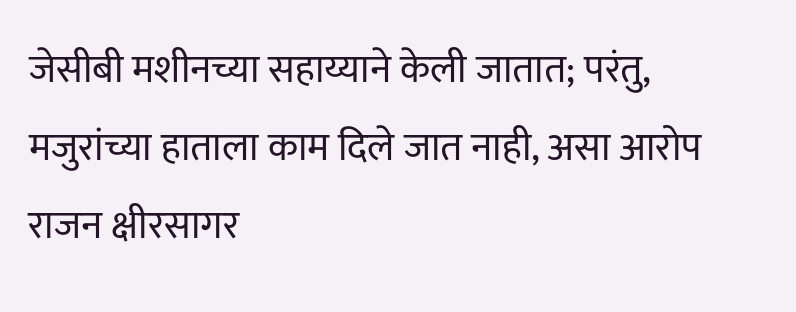जेसीबी मशीनच्या सहाय्याने केली जातात; परंतु, मजुरांच्या हाताला काम दिले जात नाही, असा आरोप राजन क्षीरसागर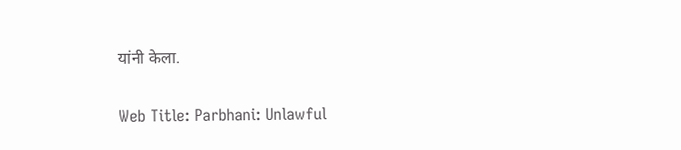यांनी केला.

Web Title: Parbhani: Unlawful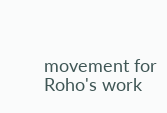movement for Roho's work